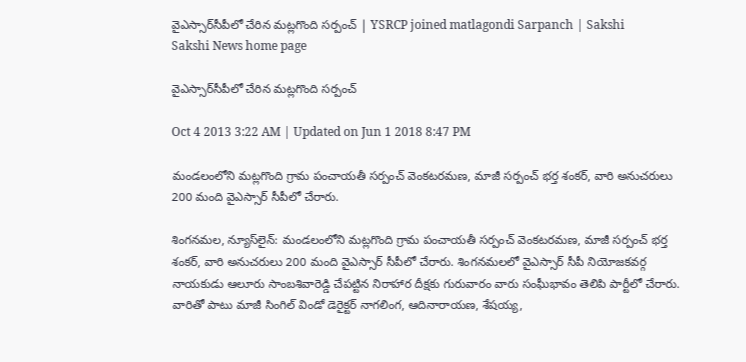వైఎస్సార్‌సీపీలో చేరిన మట్లగొంది సర్పంచ్ | YSRCP joined matlagondi Sarpanch | Sakshi
Sakshi News home page

వైఎస్సార్‌సీపీలో చేరిన మట్లగొంది సర్పంచ్

Oct 4 2013 3:22 AM | Updated on Jun 1 2018 8:47 PM

మండలంలోని మట్లగొంది గ్రామ పంచాయతీ సర్పంచ్ వెంకటరమణ, మాజీ సర్పంచ్ భర్త శంకర్, వారి అనుచరులు 200 మంది వైఎస్సార్ సీపీలో చేరారు.

శింగనమల, న్యూస్‌లైన్: మండలంలోని మట్లగొంది గ్రామ పంచాయతీ సర్పంచ్ వెంకటరమణ, మాజీ సర్పంచ్ భర్త శంకర్, వారి అనుచరులు 200 మంది వైఎస్సార్ సీపీలో చేరారు. శింగనమలలో వైఎస్సార్ సీపీ నియోజకవర్గ నాయకుడు ఆలూరు సాంబశివారెడ్డి చేపట్టిన నిరాహార దీక్షకు గురువారం వారు సంఘీభావం తెలిపి పార్టీలో చేరారు. వారితో పాటు మాజీ సింగిల్ విండో డెరైక్టర్ నాగలింగ, ఆదినారాయణ, శేషయ్య,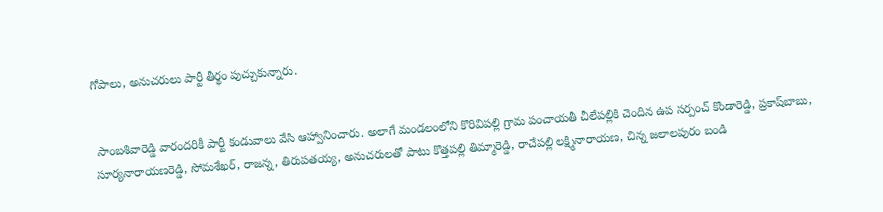గోపాలు, అనుచరులు పార్టీ తీర్థం పుచ్చుకున్నారు.


 సాంబశివారెడ్డి వారందరికీ పార్టీ కండువాలు వేసి ఆహ్వానించారు. అలాగే మండలంలోని కొరివిపల్లి గ్రామ పంచాయతీ చీలేపల్లికి చెందిన ఉప సర్పంచ్ కొండారెడ్డి, ప్రకాష్‌బాబు, సూర్యనారాయణరెడ్డి, సోమశేఖర్, రాజన్న, తిరుపతయ్య, అనుచరులతో పాటు కొత్తపల్లి తిమ్మారెడ్డి, రాచేపల్లి లక్ష్మినారాయణ, చిన్న జలాలపురం బండి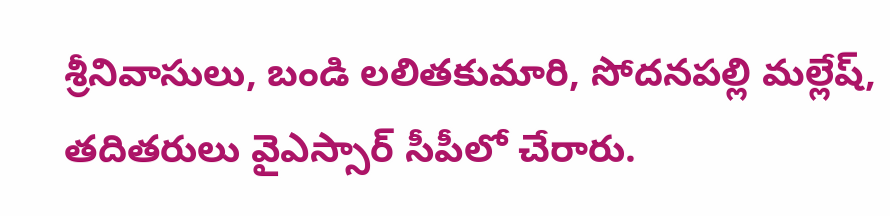శ్రీనివాసులు, బండి లలితకుమారి, సోదనపల్లి మల్లేష్, తదితరులు వైఎస్సార్ సీపీలో చేరారు.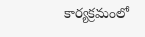కార్యక్రమంలో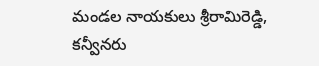మండల నాయకులు శ్రీరామిరెడ్డి, కన్వీనరు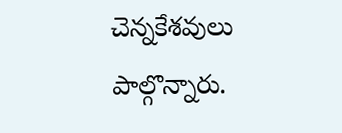చెన్నకేశవులు పాల్గొన్నారు.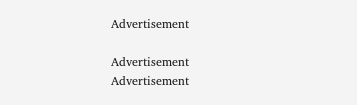Advertisement

Advertisement
Advertisement